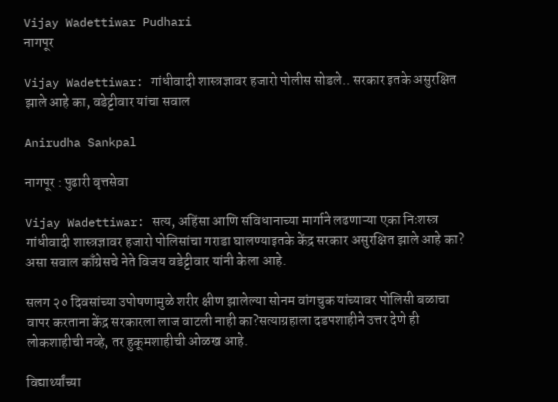Vijay Wadettiwar Pudhari
नागपूर

Vijay Wadettiwar: गांधीवादी शास्त्रज्ञावर हजारो पोलीस सोडले.. सरकार इतके असुरक्षित झाले आहे का, वडेट्टीवार यांचा सवाल

Anirudha Sankpal

नागपूर : पुढारी वृत्तसेवा

Vijay Wadettiwar: सत्य, अहिंसा आणि संविधानाच्या मार्गाने लढणाऱ्या एका निःशस्त्र गांधीवादी शास्त्रज्ञावर हजारो पोलिसांचा गराडा घालण्याइतके केंद्र सरकार असुरक्षित झाले आहे का? असा सवाल काँग्रेसचे नेते विजय वडेट्टीवार यांनी केला आहे.

सलग २० दिवसांच्या उपोषणामुळे शरीर क्षीण झालेल्या सोनम वांगचुक यांच्यावर पोलिसी बळाचा वापर करताना केंद्र सरकारला लाज वाटली नाही का?सत्याग्रहाला दडपशाहीने उत्तर देणे ही लोकशाहीची नव्हे, तर हुकूमशाहीची ओळख आहे.

विद्यार्थ्यांच्या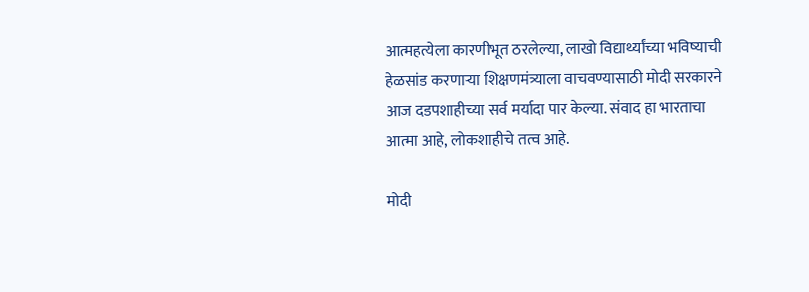आत्महत्येला कारणीभूत ठरलेल्या, लाखो विद्यार्थ्यांच्या भविष्याची हेळसांड करणाऱ्या शिक्षणमंत्र्याला वाचवण्यासाठी मोदी सरकारने आज दडपशाहीच्या सर्व मर्यादा पार केल्या. संवाद हा भारताचा आत्मा आहे, लोकशाहीचे तत्व आहे.

मोदी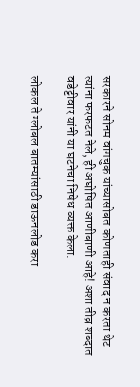सरकारने सोनम वांगचुक यांच्यासोबत कोणताही संवाद न करता थेट त्यांना फरफटत नेले, ही अघोषित आणीबाणी आहे! अशा तीव्र शब्दात वडेट्टीवार यांनी या घटनेचा निषेध व्यक्त केला.

लोकल ते ग्लोबल बातम्यांसाठी डाऊनलोड करा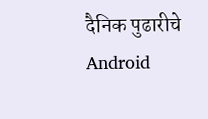दैनिक पुढारीचे Android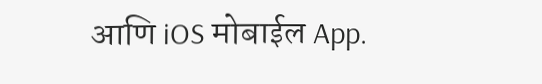आणि iOS मोबाईल App.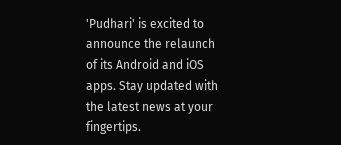'Pudhari' is excited to announce the relaunch of its Android and iOS apps. Stay updated with the latest news at your fingertips.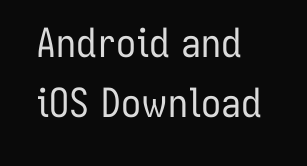Android and iOS Download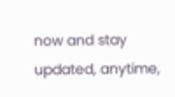now and stay updated, anytime,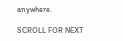anywhere.

SCROLL FOR NEXT